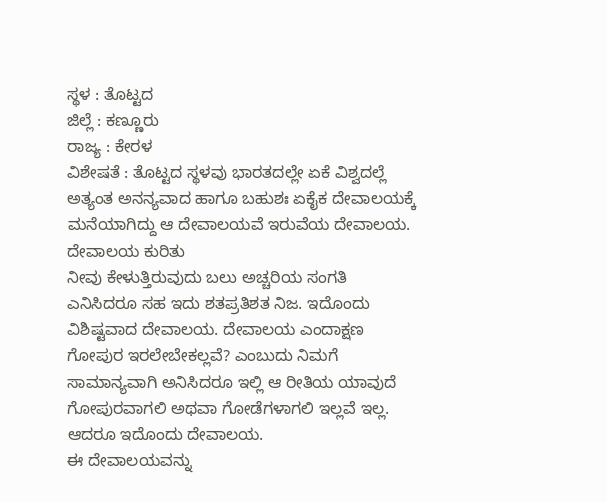ಸ್ಥಳ : ತೊಟ್ಟದ
ಜಿಲ್ಲೆ : ಕಣ್ಣೂರು
ರಾಜ್ಯ : ಕೇರಳ
ವಿಶೇಷತೆ : ತೊಟ್ಟದ ಸ್ಥಳವು ಭಾರತದಲ್ಲೇ ಏಕೆ ವಿಶ್ವದಲ್ಲೆ ಅತ್ಯಂತ ಅನನ್ಯವಾದ ಹಾಗೂ ಬಹುಶಃ ಏಕೈಕ ದೇವಾಲಯಕ್ಕೆ ಮನೆಯಾಗಿದ್ದು ಆ ದೇವಾಲಯವೆ ಇರುವೆಯ ದೇವಾಲಯ.
ದೇವಾಲಯ ಕುರಿತು
ನೀವು ಕೇಳುತ್ತಿರುವುದು ಬಲು ಅಚ್ಚರಿಯ ಸಂಗತಿ ಎನಿಸಿದರೂ ಸಹ ಇದು ಶತಪ್ರತಿಶತ ನಿಜ. ಇದೊಂದು ವಿಶಿಷ್ಟವಾದ ದೇವಾಲಯ. ದೇವಾಲಯ ಎಂದಾಕ್ಷಣ ಗೋಪುರ ಇರಲೇಬೇಕಲ್ಲವೆ? ಎಂಬುದು ನಿಮಗೆ ಸಾಮಾನ್ಯವಾಗಿ ಅನಿಸಿದರೂ ಇಲ್ಲಿ ಆ ರೀತಿಯ ಯಾವುದೆ ಗೋಪುರವಾಗಲಿ ಅಥವಾ ಗೋಡೆಗಳಾಗಲಿ ಇಲ್ಲವೆ ಇಲ್ಲ. ಆದರೂ ಇದೊಂದು ದೇವಾಲಯ.
ಈ ದೇವಾಲಯವನ್ನು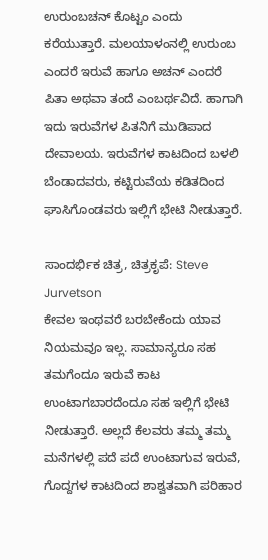ಉರುಂಬಚನ್ ಕೊಟ್ಟಂ ಎಂದು ಕರೆಯುತ್ತಾರೆ. ಮಲಯಾಳಂನಲ್ಲಿ ಉರುಂಬ ಎಂದರೆ ಇರುವೆ ಹಾಗೂ ಅಚನ್ ಎಂದರೆ ಪಿತಾ ಅಥವಾ ತಂದೆ ಎಂಬರ್ಥವಿದೆ. ಹಾಗಾಗಿ ಇದು ಇರುವೆಗಳ ಪಿತನಿಗೆ ಮುಡಿಪಾದ ದೇವಾಲಯ. ಇರುವೆಗಳ ಕಾಟದಿಂದ ಬಳಲಿ ಬೆಂಡಾದವರು, ಕಟ್ಟಿರುವೆಯ ಕಡಿತದಿಂದ ಘಾಸಿಗೊಂಡವರು ಇಲ್ಲಿಗೆ ಭೇಟಿ ನೀಡುತ್ತಾರೆ.

ಸಾಂದರ್ಭಿಕ ಚಿತ್ರ, ಚಿತ್ರಕೃಪೆ: Steve Jurvetson
ಕೇವಲ ಇಂಥವರೆ ಬರಬೇಕೆಂದು ಯಾವ ನಿಯಮವೂ ಇಲ್ಲ. ಸಾಮಾನ್ಯರೂ ಸಹ ತಮಗೆಂದೂ ಇರುವೆ ಕಾಟ ಉಂಟಾಗಬಾರದೆಂದೂ ಸಹ ಇಲ್ಲಿಗೆ ಭೇಟಿ ನೀಡುತ್ತಾರೆ. ಅಲ್ಲದೆ ಕೆಲವರು ತಮ್ಮ ತಮ್ಮ ಮನೆಗಳಲ್ಲಿ ಪದೆ ಪದೆ ಉಂಟಾಗುವ ಇರುವೆ, ಗೊದ್ದಗಳ ಕಾಟದಿಂದ ಶಾಶ್ವತವಾಗಿ ಪರಿಹಾರ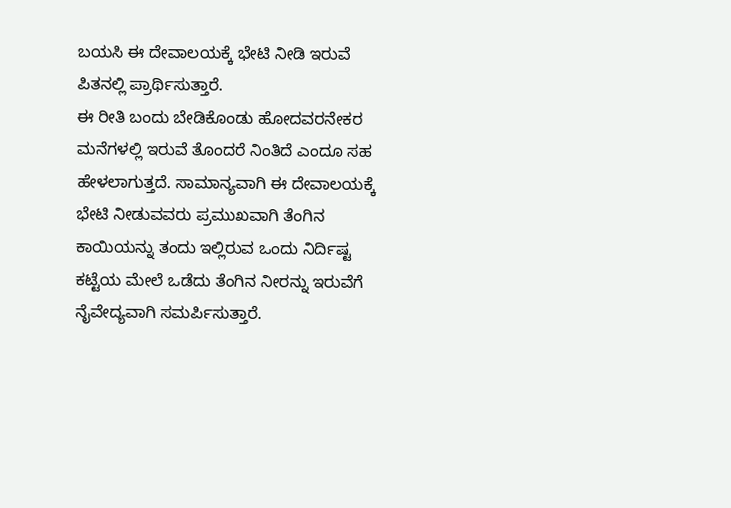ಬಯಸಿ ಈ ದೇವಾಲಯಕ್ಕೆ ಭೇಟಿ ನೀಡಿ ಇರುವೆ ಪಿತನಲ್ಲಿ ಪ್ರಾರ್ಥಿಸುತ್ತಾರೆ.
ಈ ರೀತಿ ಬಂದು ಬೇಡಿಕೊಂಡು ಹೋದವರನೇಕರ ಮನೆಗಳಲ್ಲಿ ಇರುವೆ ತೊಂದರೆ ನಿಂತಿದೆ ಎಂದೂ ಸಹ ಹೇಳಲಾಗುತ್ತದೆ. ಸಾಮಾನ್ಯವಾಗಿ ಈ ದೇವಾಲಯಕ್ಕೆ ಭೇಟಿ ನೀಡುವವರು ಪ್ರಮುಖವಾಗಿ ತೆಂಗಿನ ಕಾಯಿಯನ್ನು ತಂದು ಇಲ್ಲಿರುವ ಒಂದು ನಿರ್ದಿಷ್ಟ ಕಟ್ಟೆಯ ಮೇಲೆ ಒಡೆದು ತೆಂಗಿನ ನೀರನ್ನು ಇರುವೆಗೆ ನೈವೇದ್ಯವಾಗಿ ಸಮರ್ಪಿಸುತ್ತಾರೆ.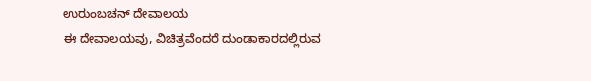ಉರುಂಬಚನ್ ದೇವಾಲಯ
ಈ ದೇವಾಲಯವು, ವಿಚಿತ್ರವೆಂದರೆ ದುಂಡಾಕಾರದಲ್ಲಿರುವ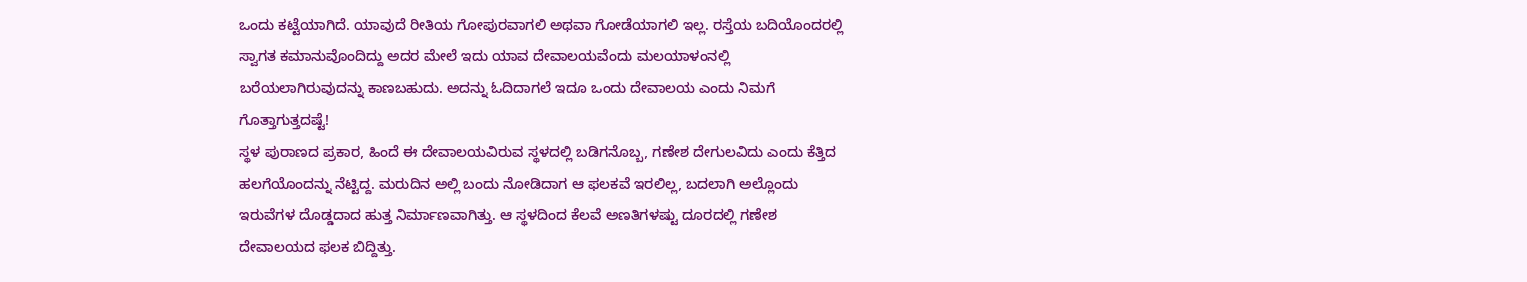ಒಂದು ಕಟ್ಟೆಯಾಗಿದೆ. ಯಾವುದೆ ರೀತಿಯ ಗೋಪುರವಾಗಲಿ ಅಥವಾ ಗೋಡೆಯಾಗಲಿ ಇಲ್ಲ. ರಸ್ತೆಯ ಬದಿಯೊಂದರಲ್ಲಿ ಸ್ವಾಗತ ಕಮಾನುವೊಂದಿದ್ದು ಅದರ ಮೇಲೆ ಇದು ಯಾವ ದೇವಾಲಯವೆಂದು ಮಲಯಾಳಂನಲ್ಲಿ ಬರೆಯಲಾಗಿರುವುದನ್ನು ಕಾಣಬಹುದು. ಅದನ್ನು ಓದಿದಾಗಲೆ ಇದೂ ಒಂದು ದೇವಾಲಯ ಎಂದು ನಿಮಗೆ ಗೊತ್ತಾಗುತ್ತದಷ್ಟೆ!
ಸ್ಥಳ ಪುರಾಣದ ಪ್ರಕಾರ, ಹಿಂದೆ ಈ ದೇವಾಲಯವಿರುವ ಸ್ಥಳದಲ್ಲಿ ಬಡಿಗನೊಬ್ಬ, ಗಣೇಶ ದೇಗುಲವಿದು ಎಂದು ಕೆತ್ತಿದ ಹಲಗೆಯೊಂದನ್ನು ನೆಟ್ಟಿದ್ದ. ಮರುದಿನ ಅಲ್ಲಿ ಬಂದು ನೋಡಿದಾಗ ಆ ಫಲಕವೆ ಇರಲಿಲ್ಲ, ಬದಲಾಗಿ ಅಲ್ಲೊಂದು ಇರುವೆಗಳ ದೊಡ್ಡದಾದ ಹುತ್ತ ನಿರ್ಮಾಣವಾಗಿತ್ತು. ಆ ಸ್ಥಳದಿಂದ ಕೆಲವೆ ಅಣತಿಗಳಷ್ಟು ದೂರದಲ್ಲಿ ಗಣೇಶ ದೇವಾಲಯದ ಫಲಕ ಬಿದ್ದಿತ್ತು.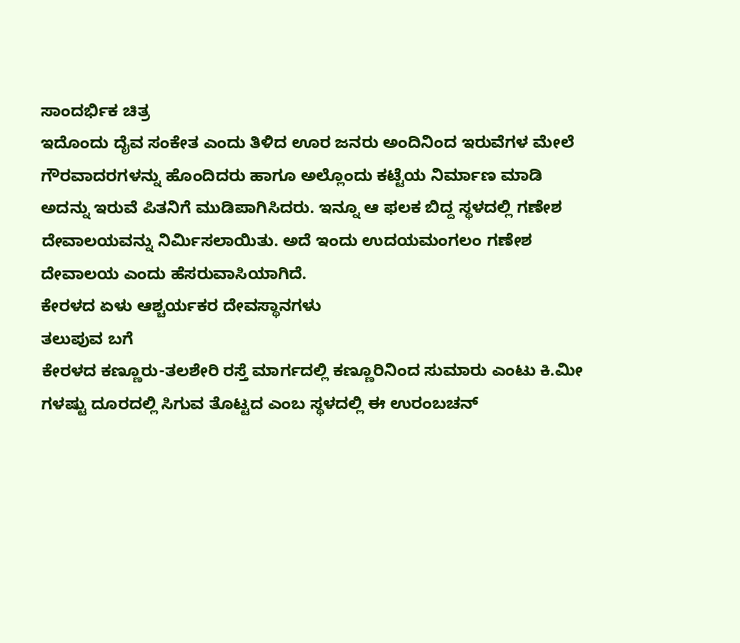ಸಾಂದರ್ಭಿಕ ಚಿತ್ರ
ಇದೊಂದು ದೈವ ಸಂಕೇತ ಎಂದು ತಿಳಿದ ಊರ ಜನರು ಅಂದಿನಿಂದ ಇರುವೆಗಳ ಮೇಲೆ ಗೌರವಾದರಗಳನ್ನು ಹೊಂದಿದರು ಹಾಗೂ ಅಲ್ಲೊಂದು ಕಟ್ಟೆಯ ನಿರ್ಮಾಣ ಮಾಡಿ ಅದನ್ನು ಇರುವೆ ಪಿತನಿಗೆ ಮುಡಿಪಾಗಿಸಿದರು. ಇನ್ನೂ ಆ ಫಲಕ ಬಿದ್ದ ಸ್ಥಳದಲ್ಲಿ ಗಣೇಶ ದೇವಾಲಯವನ್ನು ನಿರ್ಮಿಸಲಾಯಿತು. ಅದೆ ಇಂದು ಉದಯಮಂಗಲಂ ಗಣೇಶ ದೇವಾಲಯ ಎಂದು ಹೆಸರುವಾಸಿಯಾಗಿದೆ.
ಕೇರಳದ ಏಳು ಆಶ್ಚರ್ಯಕರ ದೇವಸ್ಥಾನಗಳು
ತಲುಪುವ ಬಗೆ
ಕೇರಳದ ಕಣ್ಣೂರು-ತಲಶೇರಿ ರಸ್ತೆ ಮಾರ್ಗದಲ್ಲಿ ಕಣ್ಣೂರಿನಿಂದ ಸುಮಾರು ಎಂಟು ಕಿ.ಮೀ ಗಳಷ್ಟು ದೂರದಲ್ಲಿ ಸಿಗುವ ತೊಟ್ಟದ ಎಂಬ ಸ್ಥಳದಲ್ಲಿ ಈ ಉರಂಬಚನ್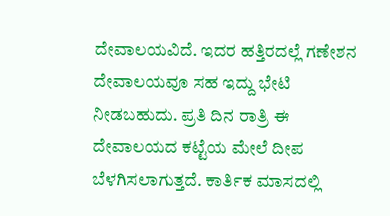ದೇವಾಲಯವಿದೆ. ಇದರ ಹತ್ತಿರದಲ್ಲೆ ಗಣೇಶನ ದೇವಾಲಯವೂ ಸಹ ಇದ್ದು ಭೇಟಿ ನೀಡಬಹುದು. ಪ್ರತಿ ದಿನ ರಾತ್ರಿ ಈ ದೇವಾಲಯದ ಕಟ್ಟೆಯ ಮೇಲೆ ದೀಪ ಬೆಳಗಿಸಲಾಗುತ್ತದೆ. ಕಾರ್ತಿಕ ಮಾಸದಲ್ಲಿ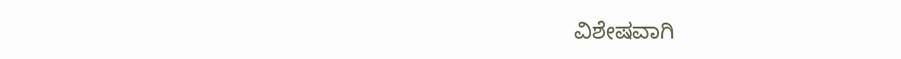ವಿಶೇಷವಾಗಿ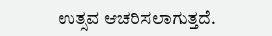ಉತ್ಸವ ಆಚರಿಸಲಾಗುತ್ತದೆ.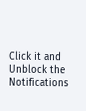Click it and Unblock the Notifications